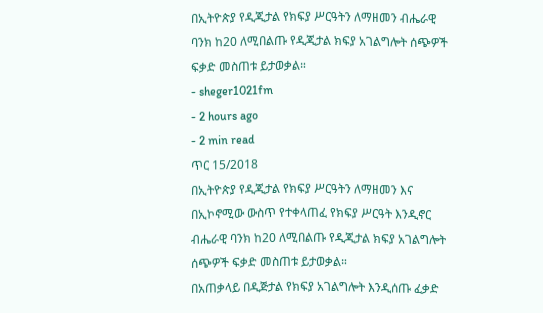በኢትዮጵያ የዲጂታል የክፍያ ሥርዓትን ለማዘመን ብሔራዊ ባንክ ከ20 ለሚበልጡ የዲጂታል ክፍያ አገልግሎት ሰጭዎች ፍቃድ መስጠቱ ይታወቃል።
- sheger1021fm
- 2 hours ago
- 2 min read
ጥር 15/2018
በኢትዮጵያ የዲጂታል የክፍያ ሥርዓትን ለማዘመን እና በኢኮኖሚው ውስጥ የተቀላጠፈ የክፍያ ሥርዓት እንዲኖር ብሔራዊ ባንክ ከ20 ለሚበልጡ የዲጂታል ክፍያ አገልግሎት ሰጭዎች ፍቃድ መስጠቱ ይታወቃል።
በአጠቃላይ በዲጅታል የክፍያ አገልግሎት እንዲሰጡ ፈቃድ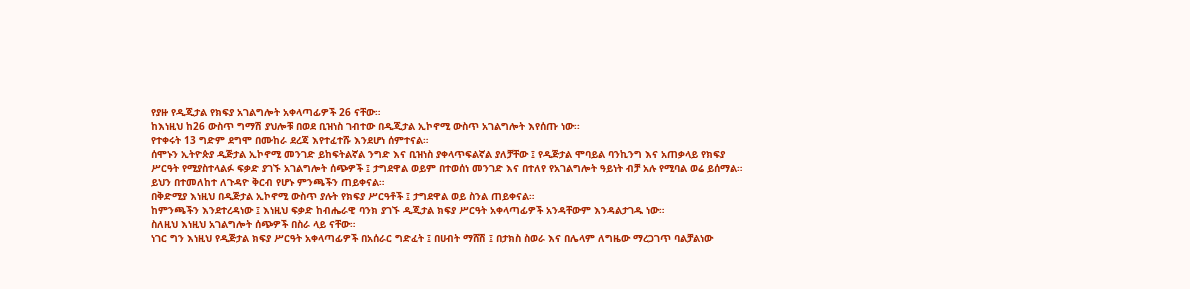የያዙ የዲጂታል የክፍያ አገልግሎት አቀላጣፊዎች 26 ናቸው።
ከእነዚህ ከ26 ውስጥ ግማሽ ያህሎቹ በወደ ቢዝነስ ገብተው በዲጂታል ኢኮኖሚ ውስጥ አገልግሎት እየሰጡ ነው፡፡
የተቀሩት 13 ግድም ደግሞ በሙከራ ደረጃ እየተፈተሹ እንደሆነ ሰምተናል።
ሰሞኑን ኢትዮጵያ ዲጅታል ኢኮኖሚ መንገድ ይከፍትልኛል ንግድ እና ቢዝነስ ያቀላጥፍልኛል ያለቻቸው ፤ የዲጅታል ሞባይል ባንኪንግ እና አጠቃላይ የክፍያ ሥርዓት የሚያስተላልፉ ፍቃድ ያገኙ አገልግሎት ሰጭዎች ፤ ታግደዋል ወይም በተወሰነ መንገድ እና በተለየ የአገልግሎት ዓይነት ብቻ አሉ የሚባል ወሬ ይሰማል።
ይህን በተመለከተ ለጉዳዮ ቅርብ የሆኑ ምንጫችን ጠይቀናል።
በቅድሚያ እነዚህ በዲጅታል ኢኮኖሚ ውስጥ ያሉት የክፍያ ሥርዓቶች ፤ ታግደዋል ወይ ስንል ጠይቀናል።
ከምንጫችን እንደተረዳነው ፤ እነዚህ ፍቃድ ከብሔራዊ ባንክ ያገኙ ዲጂታል ክፍያ ሥርዓት አቀላጣፊዎች አንዳቸውም እንዳልታገዱ ነው።
ስለዚህ እነዚህ አገልግሎት ሰጭዎች በስራ ላይ ናቸው።
ነገር ግን እነዚህ የዲጅታል ክፍያ ሥርዓት አቀላጣፊዎች በአሰራር ግድፈት ፤ በሀብት ማሸሽ ፤ በታክስ ስወራ እና በሌላም ለግዜው ማረጋገጥ ባልቻልነው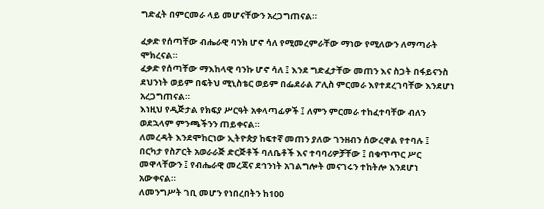ግድፈት በምርመራ ላይ መሆናቸውን አረጋግጠናል።

ፈቃድ የሰጣቸው ብሔራዊ ባንክ ሆኖ ሳለ የሚመረምራቸው ማነው የሚለውን ለማጣራት ሞክረናል።
ፈቃድ የሰጣቸው ማእከላዊ ባንኩ ሆኖ ሳለ ፤ እንደ ግድፈታቸው መጠን እና ስጋት በፋይናንስ ደህንነት ወይም በፍትህ ሚኒስቴር ወይም በፌደራል ፖሊስ ምርመራ እየተደረገባቸው እንደሆነ አረጋግጠናል።
እነዚህ የዲጅታል የክፍያ ሥርዓት አቀላጣፊዎች ፤ ለምን ምርመራ ተከፈተባቸው ብለን ወደኋላም ምንጫችንን ጠይቀናል።
ለመረዳት እንደሞከርነው ኢትዮጵያ ከፍተኛ መጠን ያለው ገንዘብን ሰውረዋል የተባሉ ፤ በርካታ የስፖርት አወራራጅ ድርጅቶች ባለቤቶች እና ተባባሪዎቻቸው ፤ በቁጥጥር ሥር መዋላቸውን ፤ የብሔራዊ መረጃና ደኅንነት አገልግሎት መናገሩን ተከትሎ እንደሆነ አውቀናል።
ለመንግሥት ገቢ መሆን የነበረበትን ከ100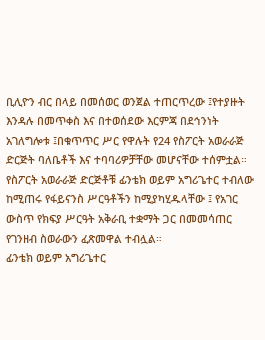ቢሊዮን ብር በላይ በመሰወር ወንጀል ተጠርጥረው ፤የተያዙት እንዳሉ በመጥቀስ እና በተወሰደው እርምጃ በደኅንነት አገለግሎቱ ፤በቁጥጥር ሥር የዋሉት የ24 የስፖርት አወራራጅ ድርጅት ባለቤቶች እና ተባባሪዎቻቸው መሆናቸው ተሰምቷል።
የስፖርት አወራራጅ ድርጅቶቹ ፊንቴክ ወይም አግሪጌተር ተብለው ከሚጠሩ የፋይናንስ ሥርዓቶችን ከሚያካሂዱላቸው ፤ የአገር ውስጥ የክፍያ ሥርዓት አቅራቢ ተቋማት ጋር በመመሳጠር የገንዘብ ስወራውን ፈጽመዋል ተብሏል።
ፊንቴክ ወይም አግሪጌተር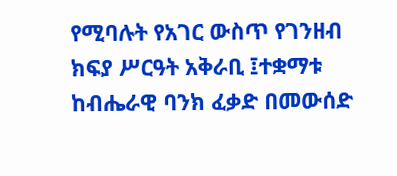የሚባሉት የአገር ውስጥ የገንዘብ ክፍያ ሥርዓት አቅራቢ ፤ተቋማቱ ከብሔራዊ ባንክ ፈቃድ በመውሰድ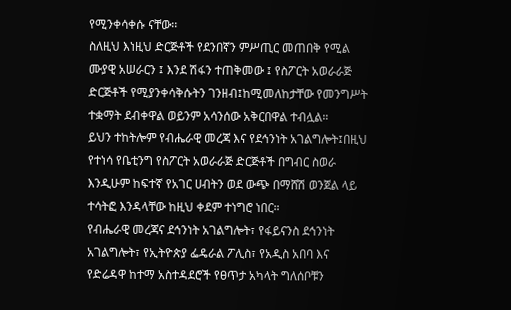የሚንቀሳቀሱ ናቸው፡፡
ስለዚህ እነዚህ ድርጅቶች የደንበኛን ምሥጢር መጠበቅ የሚል ሙያዊ አሠራርን ፤ እንደ ሽፋን ተጠቅመው ፤ የስፖርት አወራራጅ ድርጅቶች የሚያንቀሳቅሱትን ገንዘብ፤ከሚመለከታቸው የመንግሥት ተቋማት ደብቀዋል ወይንም አሳንሰው አቅርበዋል ተብሏል።
ይህን ተከትሎም የብሔራዊ መረጃ እና የደኅንነት አገልግሎት፤በዚህ የተነሳ የቤቲንግ የስፖርት አወራራጅ ድርጅቶች በግብር ስወራ እንዲሁም ከፍተኛ የአገር ሀብትን ወደ ውጭ በማሸሽ ወንጀል ላይ ተሳትፎ እንዳላቸው ከዚህ ቀደም ተነግሮ ነበር።
የብሔራዊ መረጃና ደኅንነት አገልግሎት፣ የፋይናንስ ደኅንነት አገልግሎት፣ የኢትዮጵያ ፌዴራል ፖሊስ፣ የአዲስ አበባ እና የድሬዳዋ ከተማ አስተዳደሮች የፀጥታ አካላት ግለሰቦቹን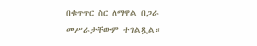በቁጥጥር ስር ለማዋል በጋራ መሥራታቸውም ተገልጿል።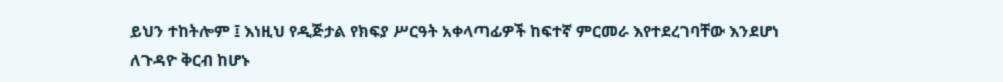ይህን ተከትሎም ፤ እነዚህ የዲጅታል የክፍያ ሥርዓት አቀላጣፊዎች ከፍተኛ ምርመራ እየተደረገባቸው እንደሆነ ለጉዳዮ ቅርብ ከሆኑ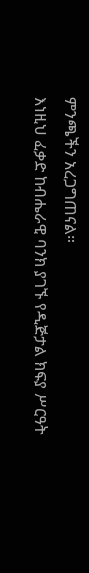ምንጫችን አረጋግጠናል።
እነዚህ ፈቃድ ከብሔራዊ ባንክ ያገኙ የዲጅታል ክፍያ ሥርዓት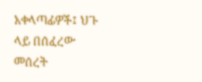አቀላጣፊዎች፤ ህጉ ላይ በሰፈረው መሰረት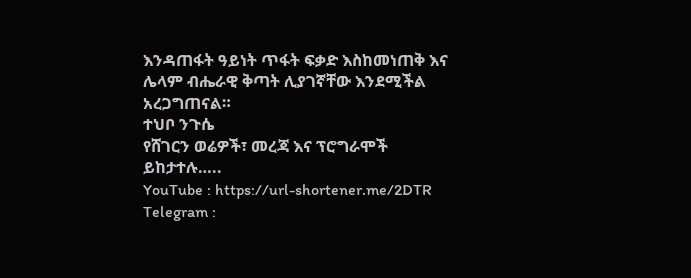እንዳጠፋት ዓይነት ጥፋት ፍቃድ እስከመነጠቅ እና ሌላም ብሔራዊ ቅጣት ሊያገኛቸው እንደሚችል አረጋግጠናል።
ተህቦ ንጉሴ
የሸገርን ወሬዎች፣ መረጃ እና ፕሮግራሞች ይከታተሉ…..
YouTube : https://url-shortener.me/2DTR
Telegram :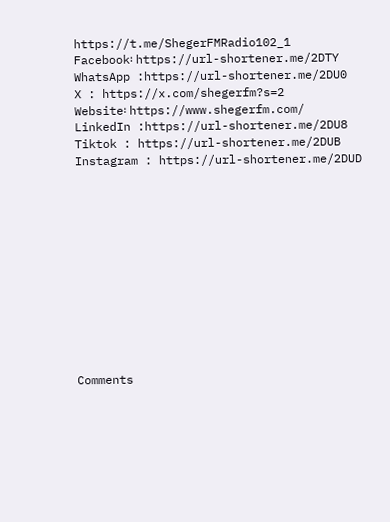https://t.me/ShegerFMRadio102_1
Facebook፡ https://url-shortener.me/2DTY
WhatsApp :https://url-shortener.me/2DU0
X : https://x.com/shegerfm?s=2
Website፡ https://www.shegerfm.com/
LinkedIn :https://url-shortener.me/2DU8
Tiktok : https://url-shortener.me/2DUB
Instagram : https://url-shortener.me/2DUD












Comments